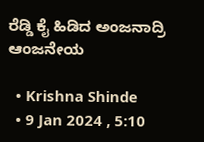ರೆಡ್ಡಿ ಕೈ ಹಿಡಿದ ಅಂಜನಾದ್ರಿ ಆಂಜನೇಯ

  • Krishna Shinde
  • 9 Jan 2024 , 5:10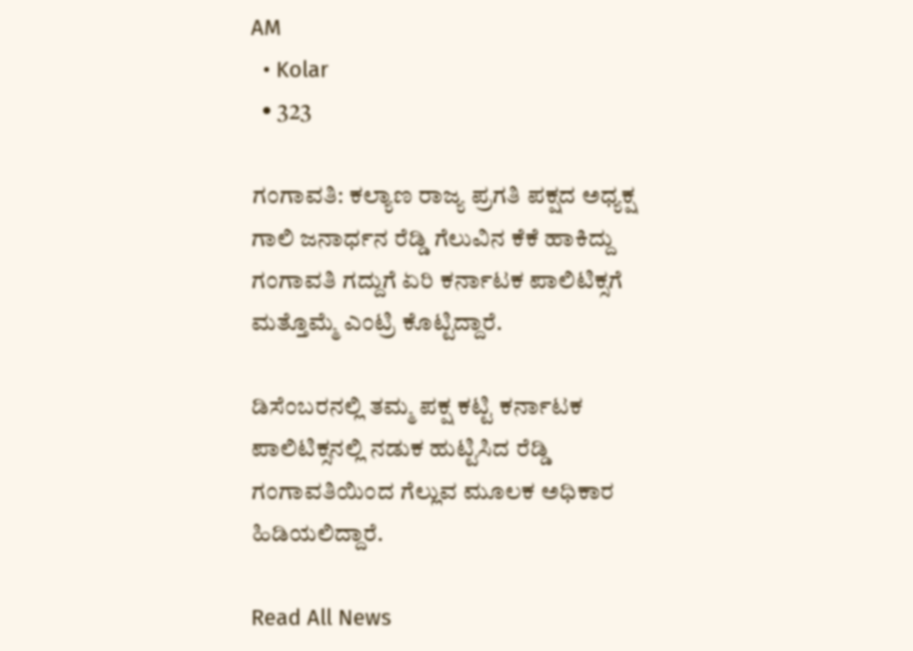AM
  • Kolar
  • 323

ಗಂಗಾವತಿ: ಕಲ್ಯಾಣ ರಾಜ್ಯ ಪ್ರಗತಿ ಪಕ್ಷದ ಅಧ್ಯಕ್ಷ ಗಾಲಿ ಜನಾರ್ಧನ ರೆಡ್ಡಿ ಗೆಲುವಿನ ಕೆಕೆ ಹಾಕಿದ್ದು ಗಂಗಾವತಿ ಗದ್ದುಗೆ ಏರಿ ಕರ್ನಾಟಕ ಪಾಲಿಟಿಕ್ಸಗೆ ಮತ್ತೊಮ್ಮೆ ಎಂಟ್ರಿ ಕೊಟ್ಟಿದ್ದಾರೆ.

ಡಿಸೆಂಬರನಲ್ಲಿ ತಮ್ಮ ಪಕ್ಷ ಕಟ್ಟಿ ಕರ್ನಾಟಕ ಪಾಲಿಟಿಕ್ಸನಲ್ಲಿ ನಡುಕ ಹುಟ್ಟಿಸಿದ ರೆಡ್ಡಿ ಗಂಗಾವತಿಯಿಂದ ಗೆಲ್ಲುವ ಮೂಲಕ ಅಧಿಕಾರ ಹಿಡಿಯಲಿದ್ದಾರೆ.

Read All News